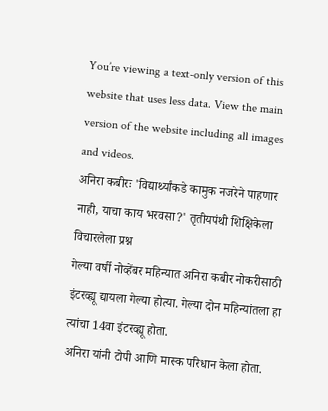You’re viewing a text-only version of this website that uses less data. View the main version of the website including all images and videos.
अनिरा कबीरः 'विद्यार्थ्यांकडे कामुक नजरेने पाहणार नाही, याचा काय भरवसा?' तृतीयपंथी शिक्षिकेला विचारलेला प्रश्न
गेल्या वर्षी नोव्हेंबर महिन्यात अनिरा कबीर नोकरीसाठी इंटरव्ह्यू द्यायला गेल्या होत्या. गेल्या दोन महिन्यांतला हा त्यांचा 14वा इंटरव्ह्यू होता.
अनिरा यांनी टोपी आणि मास्क परिधान केला होता.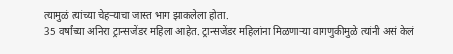त्यामुळं त्यांच्या चेहऱ्याचा जास्त भाग झाकलेला होता.
35 वर्षांच्या अनिरा ट्रान्सजेंडर महिला आहेत. ट्रान्सजेंडर महिलांना मिळणाऱ्या वागणुकीमुळे त्यांनी असं केलं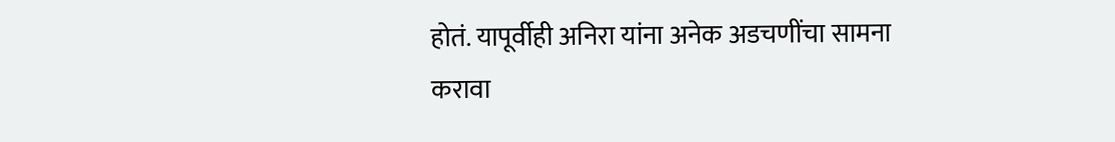होतं. यापूर्वीही अनिरा यांना अनेक अडचणींचा सामना करावा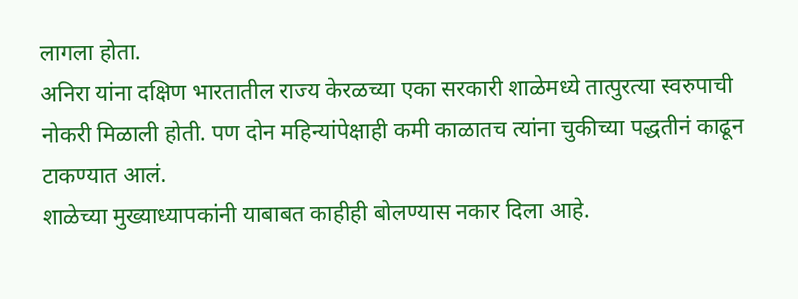लागला होता.
अनिरा यांना दक्षिण भारतातील राज्य केरळच्या एका सरकारी शाळेमध्ये तात्पुरत्या स्वरुपाची नोकरी मिळाली होती. पण दोन महिन्यांपेक्षाही कमी काळातच त्यांना चुकीच्या पद्धतीनं काढून टाकण्यात आलं.
शाळेच्या मुख्याध्यापकांनी याबाबत काहीही बोलण्यास नकार दिला आहे.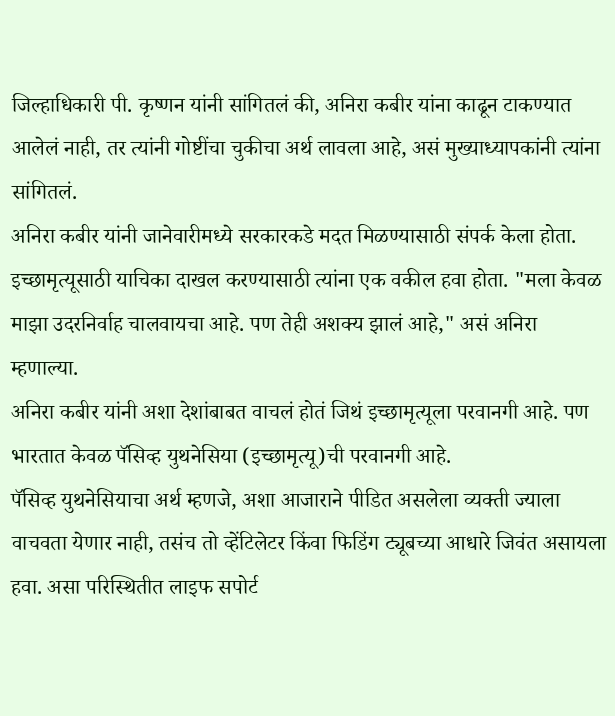जिल्हाधिकारी पी. कृष्णन यांनी सांगितलं की, अनिरा कबीर यांना काढून टाकण्यात आलेलं नाही, तर त्यांनी गोष्टींचा चुकीचा अर्थ लावला आहे, असं मुख्याध्यापकांनी त्यांना सांगितलं.
अनिरा कबीर यांनी जानेवारीमध्ये सरकारकडे मदत मिळण्यासाठी संपर्क केला होता. इच्छामृत्यूसाठी याचिका दाखल करण्यासाठी त्यांना एक वकील हवा होता. "मला केवळ माझा उदरनिर्वाह चालवायचा आहे. पण तेही अशक्य झालं आहे," असं अनिरा म्हणाल्या.
अनिरा कबीर यांनी अशा देशांबाबत वाचलं होतं जिथं इच्छामृत्यूला परवानगी आहे. पण भारतात केवळ पॅसिव्ह युथनेसिया (इच्छामृत्यू)ची परवानगी आहे.
पॅसिव्ह युथनेसियाचा अर्थ म्हणजे, अशा आजाराने पीडित असलेला व्यक्ती ज्याला वाचवता येणार नाही, तसंच तो व्हेंटिलेटर किंवा फिडिंग ट्यूबच्या आधारे जिवंत असायला हवा. असा परिस्थितीत लाइफ सपोर्ट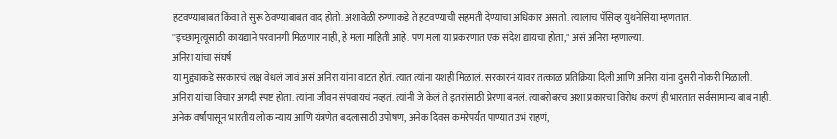हटवण्याबाबत किंवा ते सुरू ठेवण्याबाबत वाद होतो. अशावेळी रुग्णाकडे ते हटवण्याची सहमती देण्याचा अधिकार असतो. त्यालाच पॅसिव्ह युथनेसिया म्हणतात.
''इच्छामृत्यूसाठी कायद्याने परवानगी मिळणार नाही, हे मला माहिती आहे. पण मला या प्रकरणात एक संदेश द्यायचा होता," असं अनिरा म्हणाल्या.
अनिरा यांचा संघर्ष
या मुद्द्याकडे सरकारचं लक्ष वेधलं जावं असं अनिरा यांना वाटत होतं. त्यात त्यांना यशही मिळालं. सरकारनं यावर तत्काळ प्रतिक्रिया दिली आणि अनिरा यांना दुसरी नोकरी मिळाली.
अनिरा यांचा विचार अगदी स्पष्ट होता. त्यांना जीवन संपवायचं नव्हतं. त्यांनी जे केलं ते इतरांसाठी प्रेरणा बनलं. त्याबरोबरच अशा प्रकारचा विरोध करणं ही भारतात सर्वसामान्य बाब नाही.
अनेक वर्षांपासून भारतीय लोक न्याय आणि यंत्रणेत बदलासाठी उपोषण, अनेक दिवस कमरेपर्यंत पाण्यात उभं राहणं,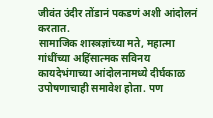जीवंत उंदीर तोंडानं पकडणं अशी आंदोलनं करतात.
सामाजिक शास्त्रज्ञांच्या मते, महात्मा गांधींच्या अहिंसात्मक सविनय कायदेभंगाच्या आंदोलनामध्ये दीर्घकाळ उपोषणाचाही समावेश होता. पण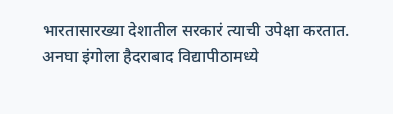भारतासारख्या देशातील सरकारं त्याची उपेक्षा करतात. अनघा इंगोला हैदराबाद विद्यापीठामध्ये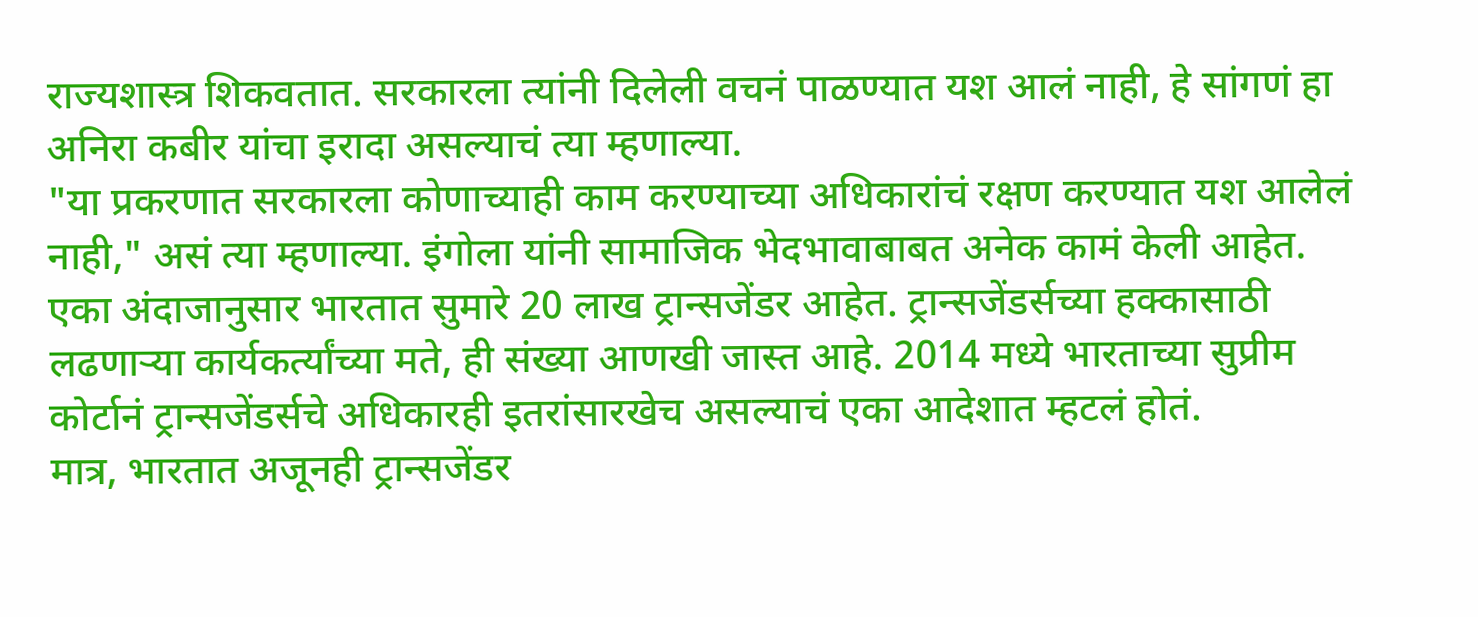राज्यशास्त्र शिकवतात. सरकारला त्यांनी दिलेली वचनं पाळण्यात यश आलं नाही, हे सांगणं हा अनिरा कबीर यांचा इरादा असल्याचं त्या म्हणाल्या.
"या प्रकरणात सरकारला कोणाच्याही काम करण्याच्या अधिकारांचं रक्षण करण्यात यश आलेलं नाही," असं त्या म्हणाल्या. इंगोला यांनी सामाजिक भेदभावाबाबत अनेक कामं केली आहेत.
एका अंदाजानुसार भारतात सुमारे 20 लाख ट्रान्सजेंडर आहेत. ट्रान्सजेंडर्सच्या हक्कासाठी लढणाऱ्या कार्यकर्त्यांच्या मते, ही संख्या आणखी जास्त आहे. 2014 मध्ये भारताच्या सुप्रीम कोर्टानं ट्रान्सजेंडर्सचे अधिकारही इतरांसारखेच असल्याचं एका आदेशात म्हटलं होतं.
मात्र, भारतात अजूनही ट्रान्सजेंडर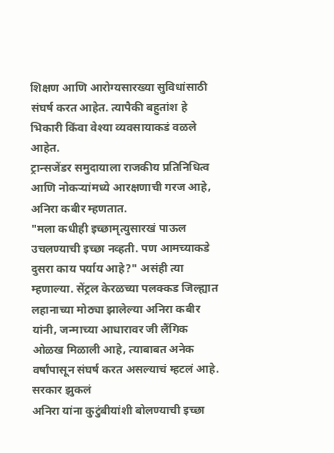शिक्षण आणि आरोग्यसारख्या सुविधांसाठी संघर्ष करत आहेत. त्यापैकी बहुतांश हे भिकारी किंवा वेश्या व्यवसायाकडं वळले आहेत.
ट्रान्सजेंडर समुदायाला राजकीय प्रतिनिधित्व आणि नोकऱ्यांमध्ये आरक्षणाची गरज आहे, अनिरा कबीर म्हणतात.
"मला कधीही इच्छामृत्युसारखं पाऊल उचलण्याची इच्छा नव्हती. पण आमच्याकडे दुसरा काय पर्याय आहे?" असंही त्या म्हणाल्या. सेंट्रल केरळच्या पलक्कड जिल्ह्यात लहानाच्या मोठ्या झालेल्या अनिरा कबीर यांनी, जन्माच्या आधारावर जी लैंगिक ओळख मिळाली आहे, त्याबाबत अनेक वर्षांपासून संघर्ष करत असल्याचं म्हटलं आहे.
सरकार झुकलं
अनिरा यांना कुटुंबीयांशी बोलण्याची इच्छा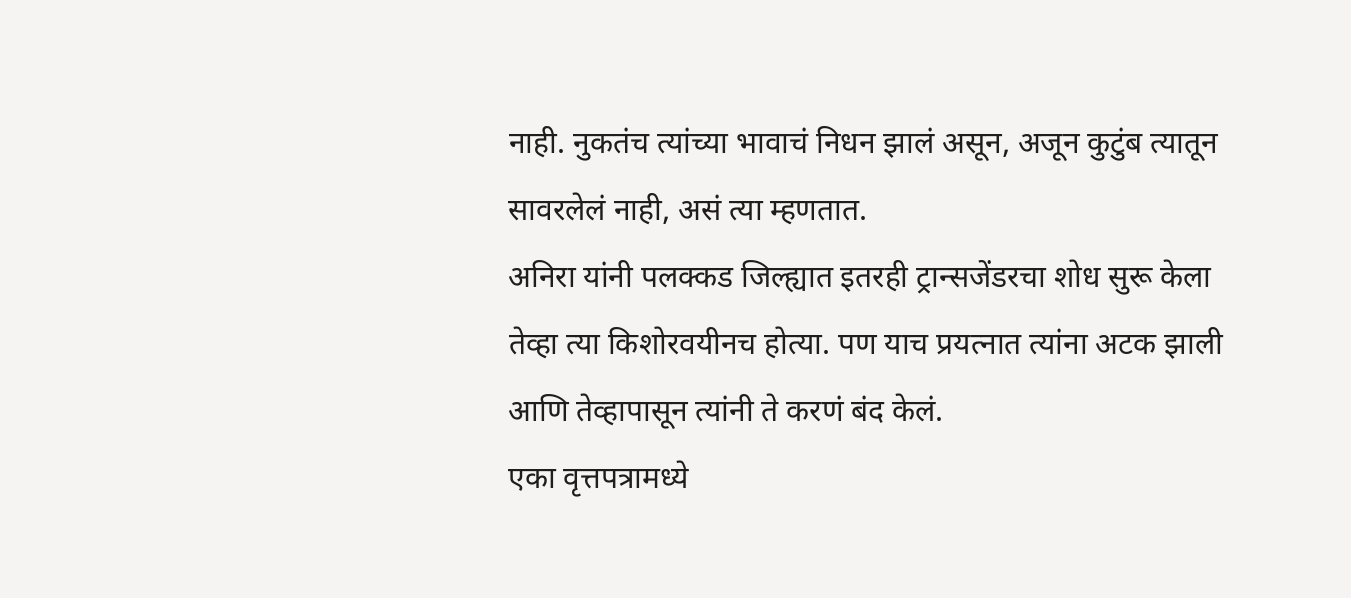नाही. नुकतंच त्यांच्या भावाचं निधन झालं असून, अजून कुटुंब त्यातून सावरलेलं नाही, असं त्या म्हणतात.
अनिरा यांनी पलक्कड जिल्ह्यात इतरही ट्रान्सजेंडरचा शोध सुरू केला तेव्हा त्या किशोरवयीनच होत्या. पण याच प्रयत्नात त्यांना अटक झाली आणि तेव्हापासून त्यांनी ते करणं बंद केलं.
एका वृत्तपत्रामध्ये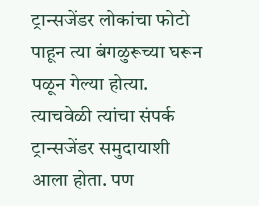ट्रान्सजेंडर लोकांचा फोटो पाहून त्या बंगळुरूच्या घरून पळून गेल्या होत्या. त्याचवेळी त्यांचा संपर्क ट्रान्सजेंडर समुदायाशी आला होता. पण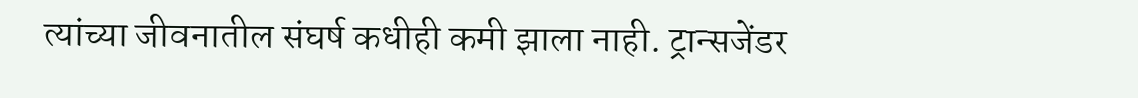त्यांच्या जीवनातील संघर्ष कधीही कमी झाला नाही. ट्रान्सजेंडर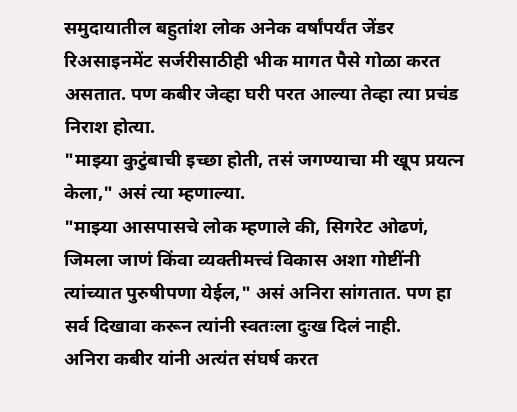समुदायातील बहुतांश लोक अनेक वर्षांपर्यंत जेंडर रिअसाइनमेंट सर्जरीसाठीही भीक मागत पैसे गोळा करत असतात. पण कबीर जेव्हा घरी परत आल्या तेव्हा त्या प्रचंड निराश होत्या.
"माझ्या कुटुंबाची इच्छा होती, तसं जगण्याचा मी खूप प्रयत्न केला," असं त्या म्हणाल्या.
"माझ्या आसपासचे लोक म्हणाले की, सिगरेट ओढणं, जिमला जाणं किंवा व्यक्तीमत्त्वं विकास अशा गोष्टींनी त्यांच्यात पुरुषीपणा येईल," असं अनिरा सांगतात. पण हा सर्व दिखावा करून त्यांनी स्वतःला दुःख दिलं नाही.
अनिरा कबीर यांनी अत्यंत संघर्ष करत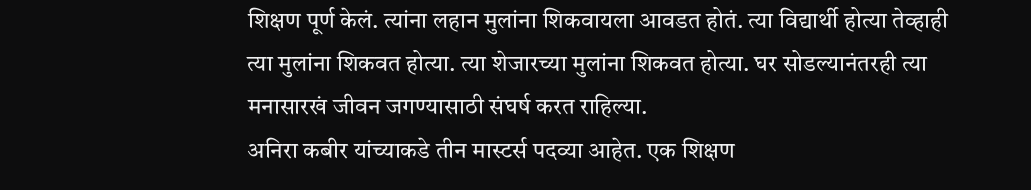शिक्षण पूर्ण केलं. त्यांना लहान मुलांना शिकवायला आवडत होतं. त्या विद्यार्थी होत्या तेव्हाही त्या मुलांना शिकवत होत्या. त्या शेजारच्या मुलांना शिकवत होत्या. घर सोडल्यानंतरही त्या मनासारखं जीवन जगण्यासाठी संघर्ष करत राहिल्या.
अनिरा कबीर यांच्याकडे तीन मास्टर्स पदव्या आहेत. एक शिक्षण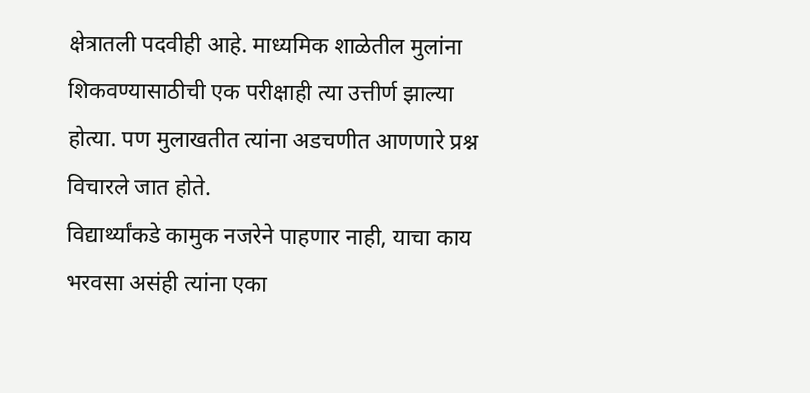क्षेत्रातली पदवीही आहे. माध्यमिक शाळेतील मुलांना शिकवण्यासाठीची एक परीक्षाही त्या उत्तीर्ण झाल्या होत्या. पण मुलाखतीत त्यांना अडचणीत आणणारे प्रश्न विचारले जात होते.
विद्यार्थ्यांकडे कामुक नजरेने पाहणार नाही, याचा काय भरवसा असंही त्यांना एका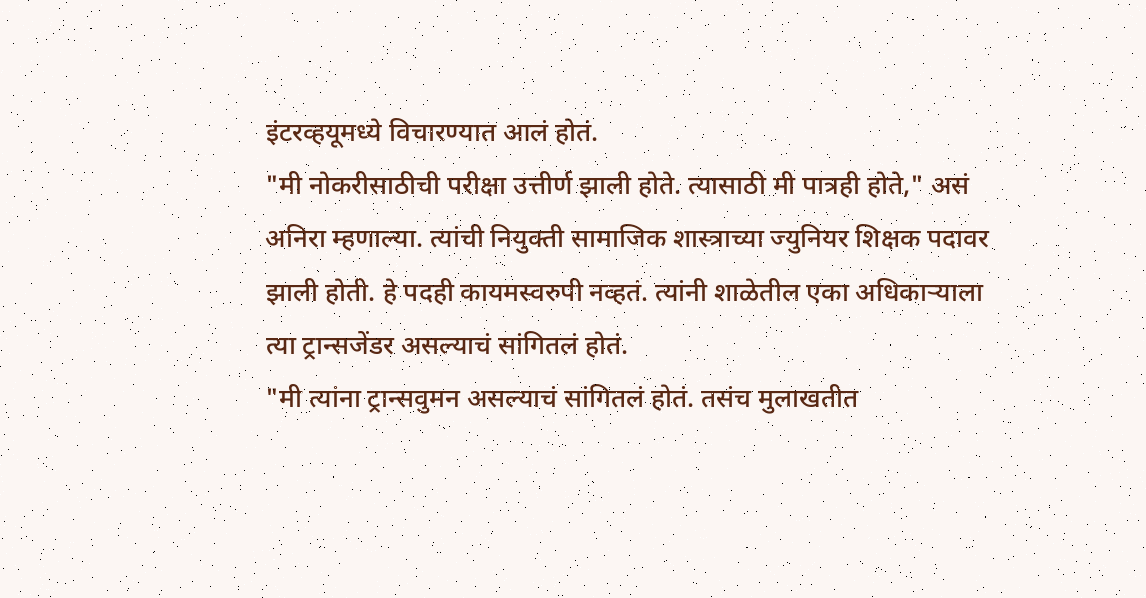इंटरव्हयूमध्ये विचारण्यात आलं होतं.
"मी नोकरीसाठीची परीक्षा उत्तीर्ण झाली होते. त्यासाठी मी पात्रही होते," असं अनिरा म्हणाल्या. त्यांची नियुक्ती सामाजिक शास्त्राच्या ज्युनियर शिक्षक पदावर झाली होती. हे पदही कायमस्वरुपी नव्हतं. त्यांनी शाळेतील एका अधिकाऱ्याला त्या ट्रान्सजेंडर असल्याचं सांगितलं होतं.
"मी त्यांना ट्रान्सवुमन असल्याचं सांगितलं होतं. तसंच मुलाखतीत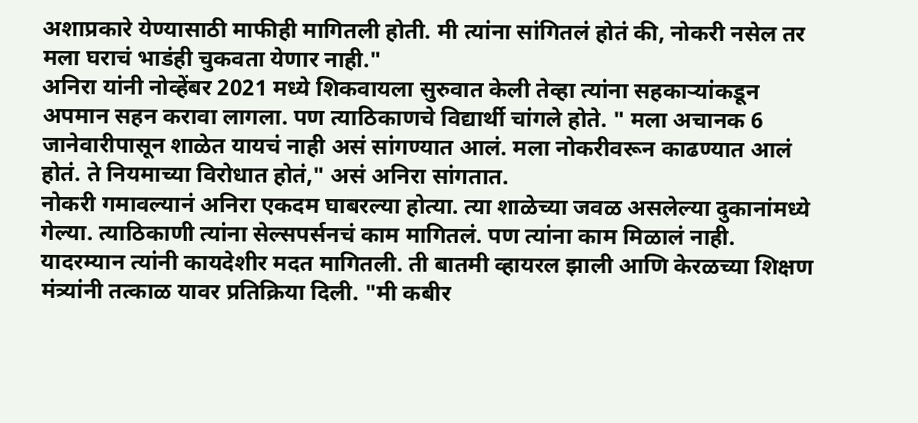अशाप्रकारे येण्यासाठी माफीही मागितली होती. मी त्यांना सांगितलं होतं की, नोकरी नसेल तर मला घराचं भाडंही चुकवता येणार नाही."
अनिरा यांनी नोव्हेंबर 2021 मध्ये शिकवायला सुरुवात केली तेव्हा त्यांना सहकाऱ्यांकडून अपमान सहन करावा लागला. पण त्याठिकाणचे विद्यार्थी चांगले होते. " मला अचानक 6 जानेवारीपासून शाळेत यायचं नाही असं सांगण्यात आलं. मला नोकरीवरून काढण्यात आलं होतं. ते नियमाच्या विरोधात होतं," असं अनिरा सांगतात.
नोकरी गमावल्यानं अनिरा एकदम घाबरल्या होत्या. त्या शाळेच्या जवळ असलेल्या दुकानांमध्ये गेल्या. त्याठिकाणी त्यांना सेल्सपर्सनचं काम मागितलं. पण त्यांना काम मिळालं नाही.
यादरम्यान त्यांनी कायदेशीर मदत मागितली. ती बातमी व्हायरल झाली आणि केरळच्या शिक्षण मंत्र्यांनी तत्काळ यावर प्रतिक्रिया दिली. "मी कबीर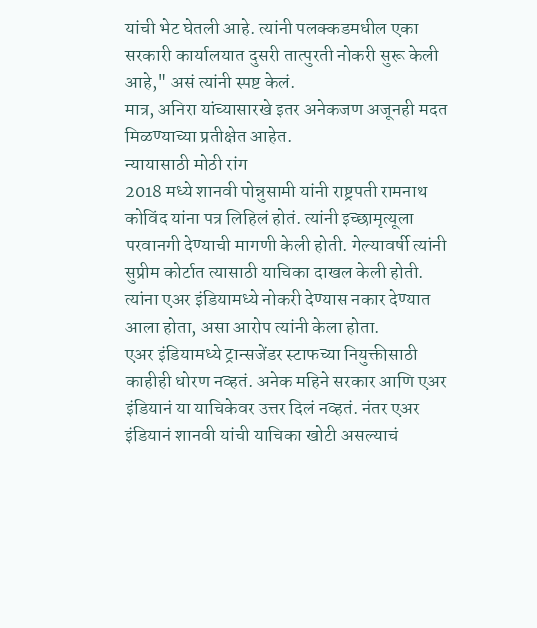यांची भेट घेतली आहे. त्यांनी पलक्कडमधील एका सरकारी कार्यालयात दुसरी तात्पुरती नोकरी सुरू केली आहे," असं त्यांनी स्पष्ट केलं.
मात्र, अनिरा यांच्यासारखे इतर अनेकजण अजूनही मदत मिळण्याच्या प्रतीक्षेत आहेत.
न्यायासाठी मोठी रांग
2018 मध्ये शानवी पोन्नुसामी यांनी राष्ट्रपती रामनाथ कोविंद यांना पत्र लिहिलं होतं. त्यांनी इच्छामृत्यूला परवानगी देण्याची मागणी केली होती. गेल्यावर्षी त्यांनी सुप्रीम कोर्टात त्यासाठी याचिका दाखल केली होती.
त्यांना एअर इंडियामध्ये नोकरी देण्यास नकार देण्यात आला होता, असा आरोप त्यांनी केला होता.
एअर इंडियामध्ये ट्रान्सजेंडर स्टाफच्या नियुक्तीसाठी काहीही धोरण नव्हतं. अनेक महिने सरकार आणि एअर इंडियानं या याचिकेवर उत्तर दिलं नव्हतं. नंतर एअर इंडियानं शानवी यांची याचिका खोटी असल्याचं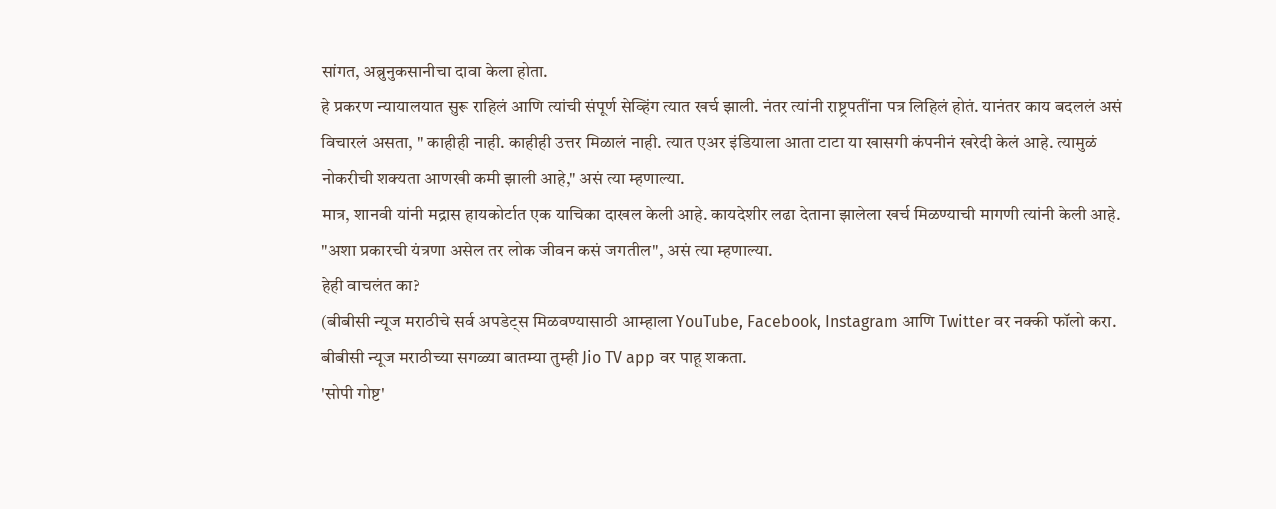सांगत, अब्रुनुकसानीचा दावा केला होता.
हे प्रकरण न्यायालयात सुरू राहिलं आणि त्यांची संपूर्ण सेव्हिंग त्यात खर्च झाली. नंतर त्यांनी राष्ट्रपतींना पत्र लिहिलं होतं. यानंतर काय बदललं असं विचारलं असता, " काहीही नाही. काहीही उत्तर मिळालं नाही. त्यात एअर इंडियाला आता टाटा या खासगी कंपनीनं खरेदी केलं आहे. त्यामुळं नोकरीची शक्यता आणखी कमी झाली आहे," असं त्या म्हणाल्या.
मात्र, शानवी यांनी मद्रास हायकोर्टात एक याचिका दाखल केली आहे. कायदेशीर लढा देताना झालेला खर्च मिळण्याची मागणी त्यांनी केली आहे. "अशा प्रकारची यंत्रणा असेल तर लोक जीवन कसं जगतील", असं त्या म्हणाल्या.
हेही वाचलंत का?
(बीबीसी न्यूज मराठीचे सर्व अपडेट्स मिळवण्यासाठी आम्हाला YouTube, Facebook, Instagram आणि Twitter वर नक्की फॉलो करा.
बीबीसी न्यूज मराठीच्या सगळ्या बातम्या तुम्ही Jio TV app वर पाहू शकता.
'सोपी गोष्ट'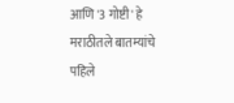आणि '3 गोष्टी' हे मराठीतले बातम्यांचे पहिले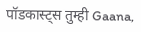पॉडकास्ट्स तुम्ही Gaana,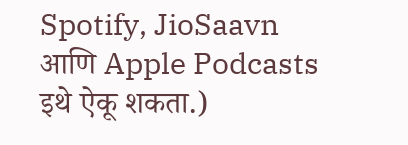Spotify, JioSaavn आणि Apple Podcasts इथे ऐकू शकता.)